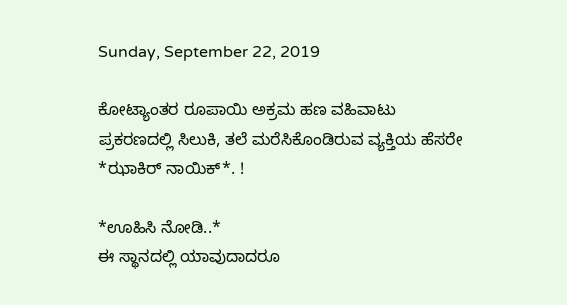Sunday, September 22, 2019

ಕೋಟ್ಯಾಂತರ ರೂಪಾಯಿ ಅಕ್ರಮ ಹಣ ವಹಿವಾಟು ಪ್ರಕರಣದಲ್ಲಿ ಸಿಲುಕಿ, ತಲೆ ಮರೆಸಿಕೊಂಡಿರುವ ವ್ಯಕ್ತಿಯ ಹೆಸರೇ *ಝಾಕಿರ್ ನಾಯಿಕ್*. !

*ಊಹಿಸಿ ನೋಡಿ..*
ಈ ಸ್ಥಾನದಲ್ಲಿ ಯಾವುದಾದರೂ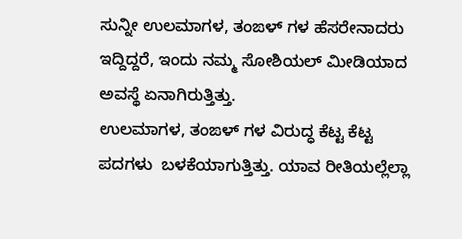ಸುನ್ನೀ ಉಲಮಾಗಳ, ತಂಙಳ್ ಗಳ ಹೆಸರೇನಾದರು ಇದ್ದಿದ್ದರೆ, ಇಂದು ನಮ್ಮ ಸೋಶಿಯಲ್ ಮೀಡಿಯಾದ ಅವಸ್ಥೆ ಏನಾಗಿರುತ್ತಿತ್ತು.
ಉಲಮಾಗಳ, ತಂಙಳ್ ಗಳ ವಿರುದ್ಧ ಕೆಟ್ಟ ಕೆಟ್ಟ ಪದಗಳು  ಬಳಕೆಯಾಗುತ್ತಿತ್ತು. ಯಾವ ರೀತಿಯಲ್ಲೆಲ್ಲಾ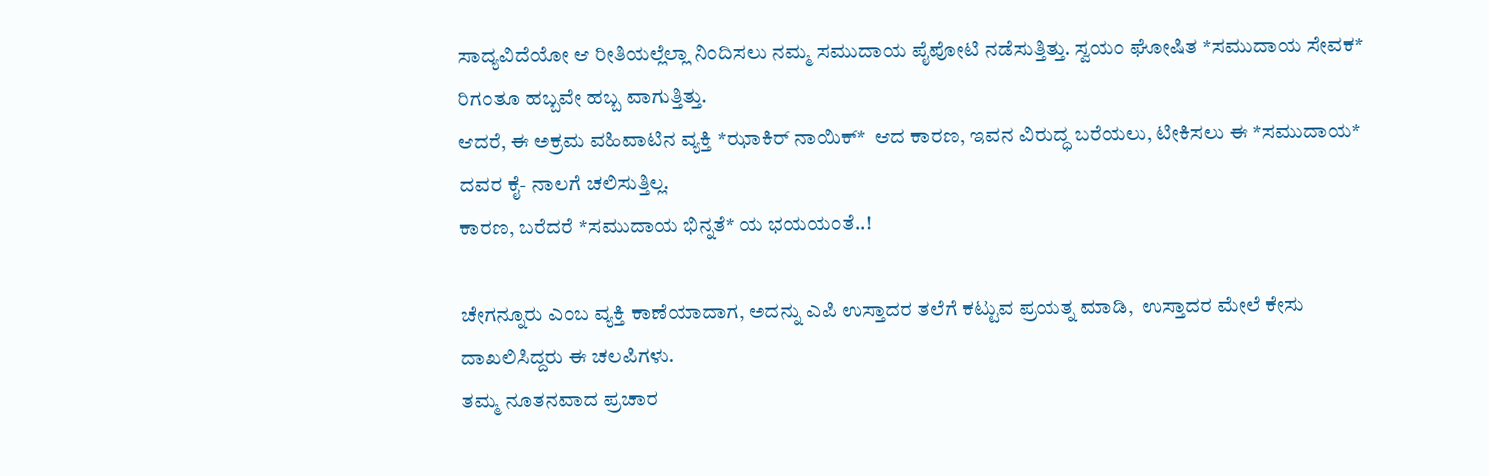ಸಾದ್ಯವಿದೆಯೋ ಆ ರೀತಿಯಲ್ಲೆಲ್ಲಾ ನಿಂದಿಸಲು ನಮ್ಮ ಸಮುದಾಯ ಪೈಪೋಟಿ ನಡೆಸುತ್ತಿತ್ತು. ಸ್ವಯಂ ಘೋಷಿತ *ಸಮುದಾಯ ಸೇವಕ* ರಿಗಂತೂ ಹಬ್ಬವೇ ಹಬ್ಬ ವಾಗುತ್ತಿತ್ತು.
ಆದರೆ, ಈ ಅಕ್ರಮ ವಹಿವಾಟಿನ ವ್ಯಕ್ತಿ *ಝಾಕಿರ್ ನಾಯಿಕ್*  ಆದ ಕಾರಣ, ಇವನ ವಿರುದ್ಧ ಬರೆಯಲು, ಟೀಕಿಸಲು ಈ *ಸಮುದಾಯ* ದವರ ಕೈ- ನಾಲಗೆ ಚಲಿಸುತ್ತಿಲ್ಲ.
ಕಾರಣ, ಬರೆದರೆ *ಸಮುದಾಯ ಭಿನ್ನತೆ* ಯ ಭಯಯಂತೆ..!

ಚೇಗನ್ನೂರು ಎಂಬ ವ್ಯಕ್ತಿ ಕಾಣೆಯಾದಾಗ, ಅದನ್ನು ಎಪಿ ಉಸ್ತಾದರ ತಲೆಗೆ ಕಟ್ಟುವ ಪ್ರಯತ್ನ ಮಾಡಿ,  ಉಸ್ತಾದರ ಮೇಲೆ ಕೇಸು ದಾಖಲಿಸಿದ್ದರು ಈ ಚಲಪಿಗಳು.
ತಮ್ಮ ನೂತನವಾದ ಪ್ರಚಾರ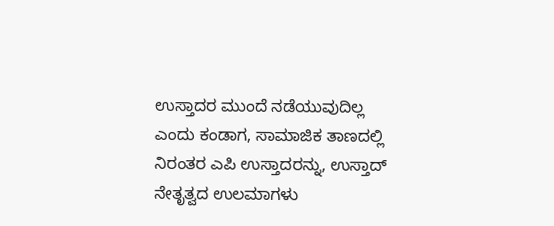ಉಸ್ತಾದರ ಮುಂದೆ ನಡೆಯುವುದಿಲ್ಲ ಎಂದು ಕಂಡಾಗ, ಸಾಮಾಜಿಕ ತಾಣದಲ್ಲಿ ನಿರಂತರ ಎಪಿ ಉಸ್ತಾದರನ್ನು, ಉಸ್ತಾದ್ ನೇತೃತ್ವದ ಉಲಮಾಗಳು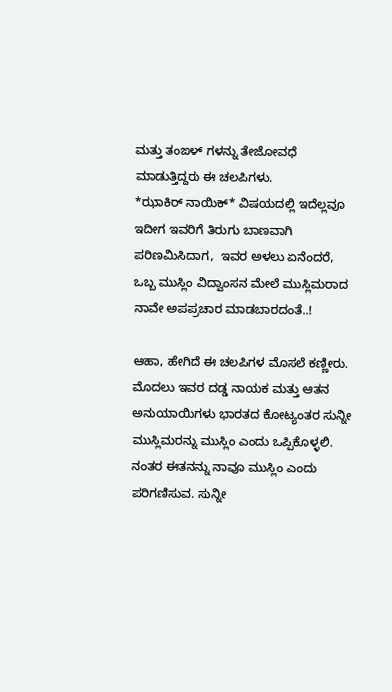ಮತ್ತು ತಂಙಳ್ ಗಳನ್ನು ತೇಜೋವಧೆ ಮಾಡುತ್ತಿದ್ದರು ಈ ಚಲಪಿಗಳು.
*ಝಾಕಿರ್ ನಾಯಿಕ್* ವಿಷಯದಲ್ಲಿ ಇದೆಲ್ಲವೂ ಇದೀಗ ಇವರಿಗೆ ತಿರುಗು ಬಾಣವಾಗಿ ಪರಿಣಮಿಸಿದಾಗ,  ಇವರ ಅಳಲು ಏನೆಂದರೆ, ಒಬ್ಬ ಮುಸ್ಲಿಂ ವಿದ್ವಾಂಸನ ಮೇಲೆ ಮುಸ್ಲಿಮರಾದ ನಾವೇ ಅಪಪ್ರಚಾರ ಮಾಡಬಾರದಂತೆ..!

ಆಹಾ, ಹೇಗಿದೆ ಈ ಚಲಪಿಗಳ ಮೊಸಲೆ ಕಣ್ಣೀರು.
ಮೊದಲು ಇವರ ದಡ್ಡ ನಾಯಕ ಮತ್ತು ಆತನ ಅನುಯಾಯಿಗಳು ಭಾರತದ ಕೋಟ್ಯಂತರ ಸುನ್ನೀ ಮುಸ್ಲಿಮರನ್ನು ಮುಸ್ಲಿಂ ಎಂದು ಒಪ್ಪಿಕೊಳ್ಳಲಿ.
ನಂತರ ಈತನನ್ನು ನಾವೂ ಮುಸ್ಲಿಂ ಎಂದು ಪರಿಗಣಿಸುವ. ಸುನ್ನೀ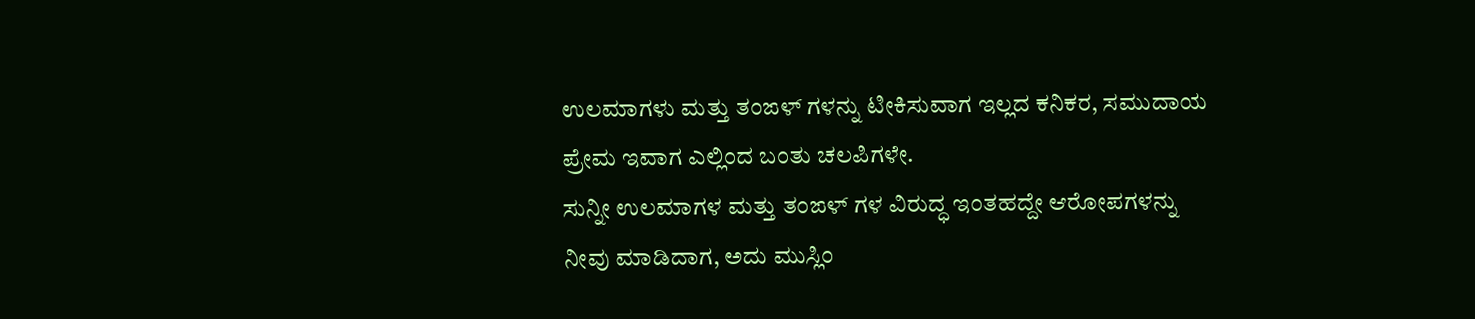ಉಲಮಾಗಳು ಮತ್ತು ತಂಙಳ್ ಗಳನ್ನು ಟೀಕಿಸುವಾಗ ಇಲ್ಲದ ಕನಿಕರ, ಸಮುದಾಯ ಪ್ರೇಮ ಇವಾಗ ಎಲ್ಲಿಂದ ಬಂತು ಚಲಪಿಗಳೇ.
ಸುನ್ನೀ ಉಲಮಾಗಳ ಮತ್ತು ತಂಙಳ್ ಗಳ ವಿರುದ್ಧ ಇಂತಹದ್ದೇ ಆರೋಪಗಳನ್ನು ನೀವು ಮಾಡಿದಾಗ, ಅದು ಮುಸ್ಲಿಂ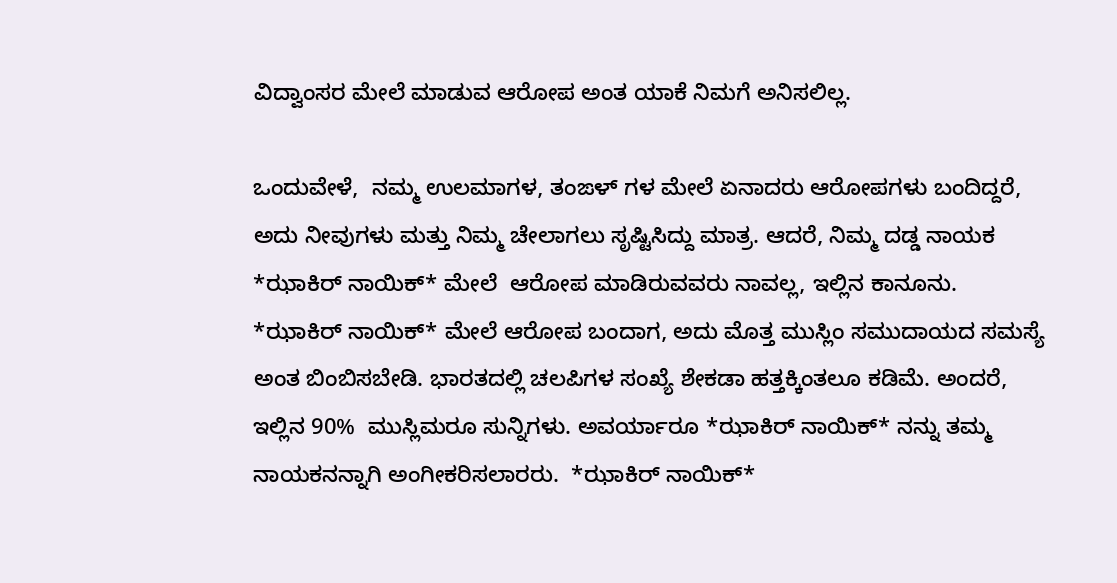ವಿದ್ವಾಂಸರ ಮೇಲೆ ಮಾಡುವ ಆರೋಪ ಅಂತ ಯಾಕೆ ನಿಮಗೆ ಅನಿಸಲಿಲ್ಲ.

ಒಂದುವೇಳೆ,  ನಮ್ಮ ಉಲಮಾಗಳ, ತಂಙಳ್ ಗಳ ಮೇಲೆ ಏನಾದರು ಆರೋಪಗಳು ಬಂದಿದ್ದರೆ, ಅದು ನೀವುಗಳು ಮತ್ತು ನಿಮ್ಮ ಚೇಲಾಗಲು ಸೃಷ್ಟಿಸಿದ್ದು ಮಾತ್ರ. ಆದರೆ, ನಿಮ್ಮ ದಡ್ಡ ನಾಯಕ *ಝಾಕಿರ್ ನಾಯಿಕ್* ಮೇಲೆ  ಆರೋಪ ಮಾಡಿರುವವರು ನಾವಲ್ಲ, ಇಲ್ಲಿನ ಕಾನೂನು.
*ಝಾಕಿರ್ ನಾಯಿಕ್* ಮೇಲೆ ಆರೋಪ ಬಂದಾಗ, ಅದು ಮೊತ್ತ ಮುಸ್ಲಿಂ ಸಮುದಾಯದ ಸಮಸ್ಯೆ ಅಂತ ಬಿಂಬಿಸಬೇಡಿ. ಭಾರತದಲ್ಲಿ ಚಲಪಿಗಳ ಸಂಖ್ಯೆ ಶೇಕಡಾ ಹತ್ತಕ್ಕಿಂತಲೂ ಕಡಿಮೆ. ಅಂದರೆ, ಇಲ್ಲಿನ 90%  ಮುಸ್ಲಿಮರೂ ಸುನ್ನಿಗಳು. ಅವರ್ಯಾರೂ *ಝಾಕಿರ್ ನಾಯಿಕ್* ನನ್ನು ತಮ್ಮ ನಾಯಕನನ್ನಾಗಿ ಅಂಗೀಕರಿಸಲಾರರು.  *ಝಾಕಿರ್ ನಾಯಿಕ್*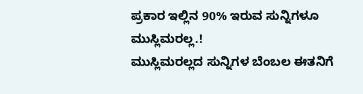ಪ್ರಕಾರ ಇಲ್ಲಿನ 90% ಇರುವ ಸುನ್ನಿಗಳೂ ಮುಸ್ಲಿಮರಲ್ಲ.!
ಮುಸ್ಲಿಮರಲ್ಲದ ಸುನ್ನಿಗಳ ಬೆಂಬಲ ಈತನಿಗೆ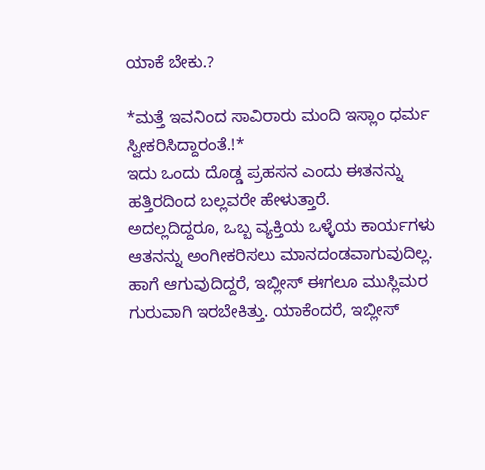ಯಾಕೆ ಬೇಕು.?

*ಮತ್ತೆ ಇವನಿಂದ ಸಾವಿರಾರು ಮಂದಿ ಇಸ್ಲಾಂ ಧರ್ಮ ಸ್ವೀಕರಿಸಿದ್ದಾರಂತೆ.!*
ಇದು ಒಂದು ದೊಡ್ಡ ಪ್ರಹಸನ ಎಂದು ಈತನನ್ನು ಹತ್ತಿರದಿಂದ ಬಲ್ಲವರೇ ಹೇಳುತ್ತಾರೆ.
ಅದಲ್ಲದಿದ್ದರೂ, ಒಬ್ಬ ವ್ಯಕ್ತಿಯ ಒಳ್ಳೆಯ ಕಾರ್ಯಗಳು ಆತನನ್ನು ಅಂಗೀಕರಿಸಲು ಮಾನದಂಡವಾಗುವುದಿಲ್ಲ. ಹಾಗೆ ಆಗುವುದಿದ್ದರೆ, ಇಬ್ಲೀಸ್ ಈಗಲೂ ಮುಸ್ಲಿಮರ ಗುರುವಾಗಿ ಇರಬೇಕಿತ್ತು. ಯಾಕೆಂದರೆ, ಇಬ್ಲೀಸ್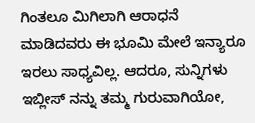ಗಿಂತಲೂ ಮಿಗಿಲಾಗಿ ಆರಾಧನೆ ಮಾಡಿದವರು ಈ ಭೂಮಿ ಮೇಲೆ ಇನ್ಯಾರೂ ಇರಲು ಸಾಧ್ಯವಿಲ್ಲ. ಆದರೂ, ಸುನ್ನಿಗಳು ಇಬ್ಲೀಸ್ ನನ್ನು ತಮ್ಮ ಗುರುವಾಗಿಯೋ,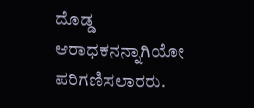ದೊಡ್ಡ ಆರಾಧಕನನ್ನಾಗಿಯೋ ಪರಿಗಣಿಸಲಾರರು.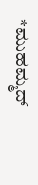*ಮುಹಮ್ಮದ್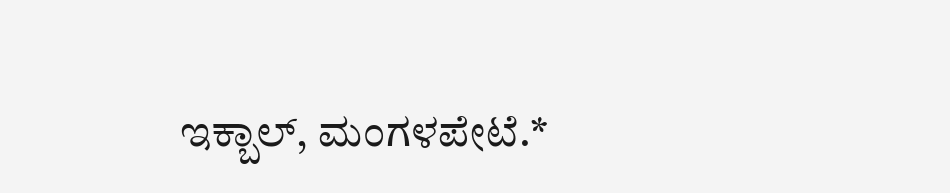ಇಕ್ಬಾಲ್, ಮಂಗಳಪೇಟೆ.*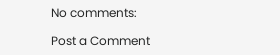No comments:

Post a Comment